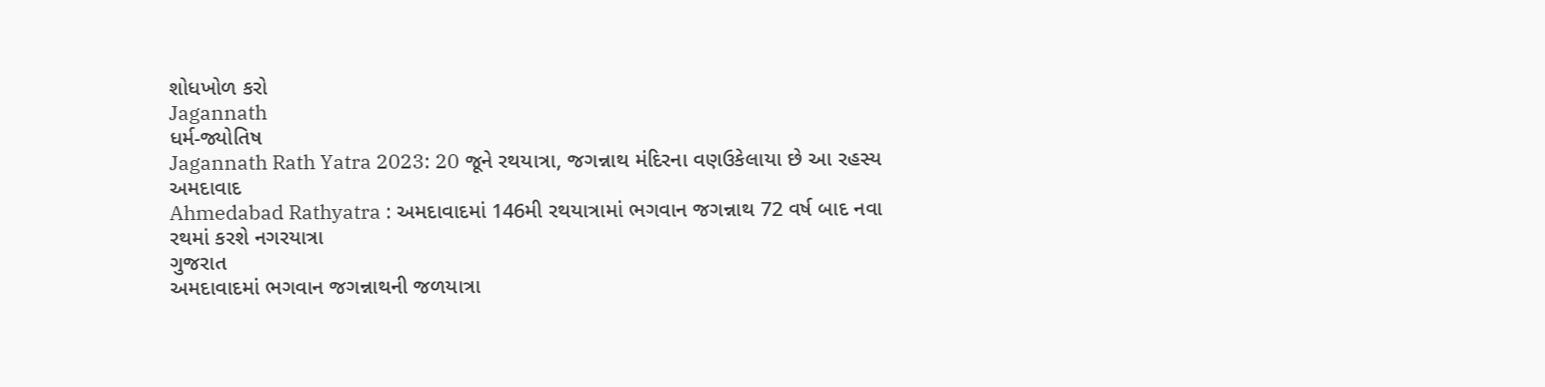શોધખોળ કરો
Jagannath
ધર્મ-જ્યોતિષ
Jagannath Rath Yatra 2023: 20 જૂને રથયાત્રા, જગન્નાથ મંદિરના વણઉકેલાયા છે આ રહસ્ય
અમદાવાદ
Ahmedabad Rathyatra : અમદાવાદમાં 146મી રથયાત્રામાં ભગવાન જગન્નાથ 72 વર્ષ બાદ નવા રથમાં કરશે નગરયાત્રા
ગુજરાત
અમદાવાદમાં ભગવાન જગન્નાથની જળયાત્રા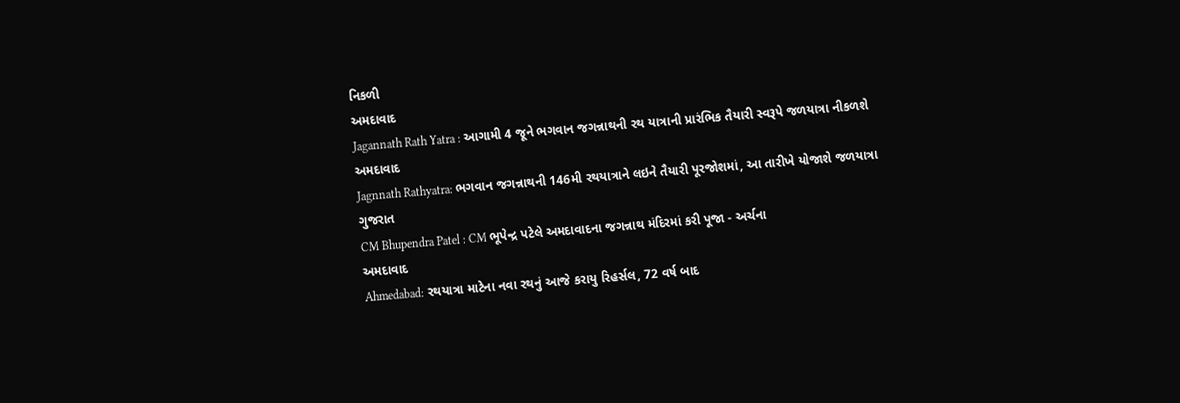નિકળી
અમદાવાદ
Jagannath Rath Yatra : આગામી 4 જૂને ભગવાન જગન્નાથની રથ યાત્રાની પ્રારંભિક તૈયારી સ્વરૂપે જળયાત્રા નીકળશે
અમદાવાદ
Jagnnath Rathyatra: ભગવાન જગન્નાથની 146મી રથયાત્રાને લઇને તૈયારી પૂરજોશમાં, આ તારીખે યોજાશે જળયાત્રા
ગુજરાત
CM Bhupendra Patel : CM ભૂપેન્દ્ર પટેલે અમદાવાદના જગન્નાથ મંદિરમાં કરી પૂજા - અર્ચના
અમદાવાદ
Ahmedabad: રથયાત્રા માટેના નવા રથનું આજે કરાયુ રિહર્સલ, 72 વર્ષ બાદ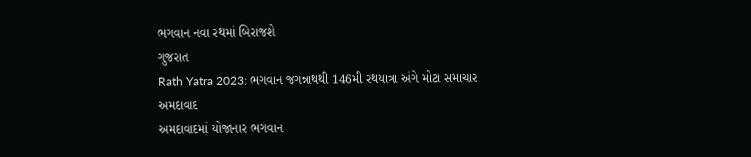ભગવાન નવા રથમાં બિરાજશે
ગુજરાત
Rath Yatra 2023: ભગવાન જગન્નાથથી 146મી રથયાત્રા અંગે મોટા સમાચાર
અમદાવાદ
અમદાવાદમાં યોજાનાર ભગવાન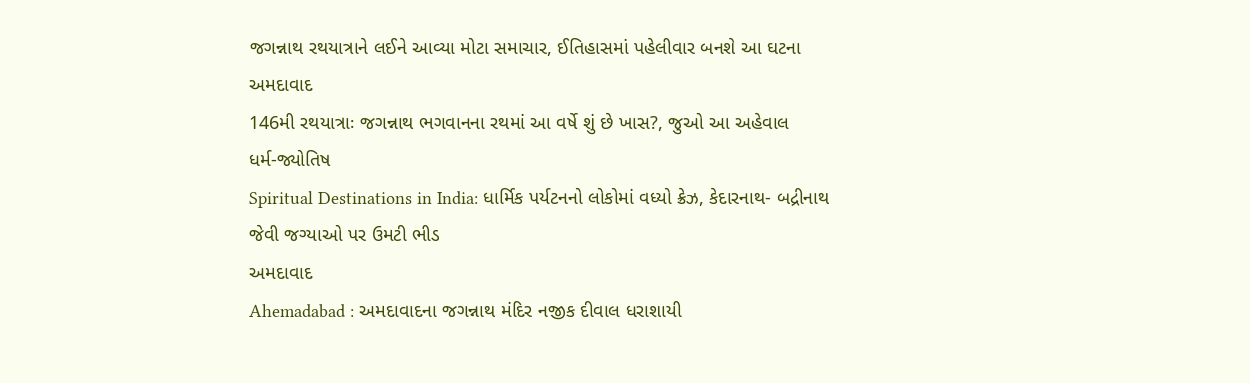જગન્નાથ રથયાત્રાને લઈને આવ્યા મોટા સમાચાર, ઈતિહાસમાં પહેલીવાર બનશે આ ઘટના
અમદાવાદ
146મી રથયાત્રાઃ જગન્નાથ ભગવાનના રથમાં આ વર્ષે શું છે ખાસ?, જુઓ આ અહેવાલ
ધર્મ-જ્યોતિષ
Spiritual Destinations in India: ધાર્મિક પર્યટનનો લોકોમાં વધ્યો ક્રેઝ, કેદારનાથ- બદ્રીનાથ જેવી જગ્યાઓ પર ઉમટી ભીડ
અમદાવાદ
Ahemadabad : અમદાવાદના જગન્નાથ મંદિર નજીક દીવાલ ધરાશાયી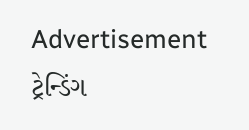Advertisement
ટ્રેન્ડિંગ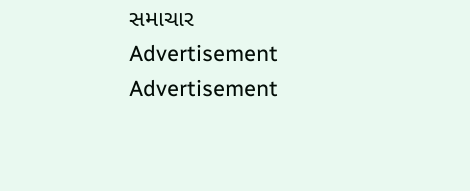સમાચાર
Advertisement
Advertisement